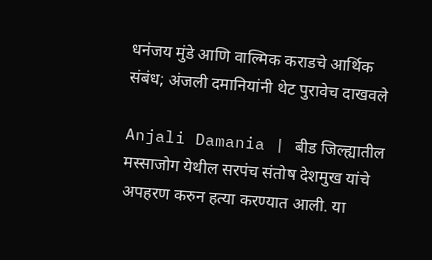धनंजय मुंडे आणि वाल्मिक कराडचे आर्थिक संबंध; अंजली दमानियांनी थेट पुरावेच दाखवले

Anjali Damania | बीड जिल्ह्यातील मस्साजोग येथील सरपंच संतोष देशमुख यांचे अपहरण करुन हत्या करण्यात आली. या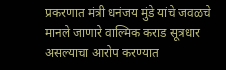प्रकरणात मंत्री धनंजय मुंडे यांचे जवळचे मानले जाणारे वाल्मिक कराड सूत्रधार असल्याचा आरोप करण्यात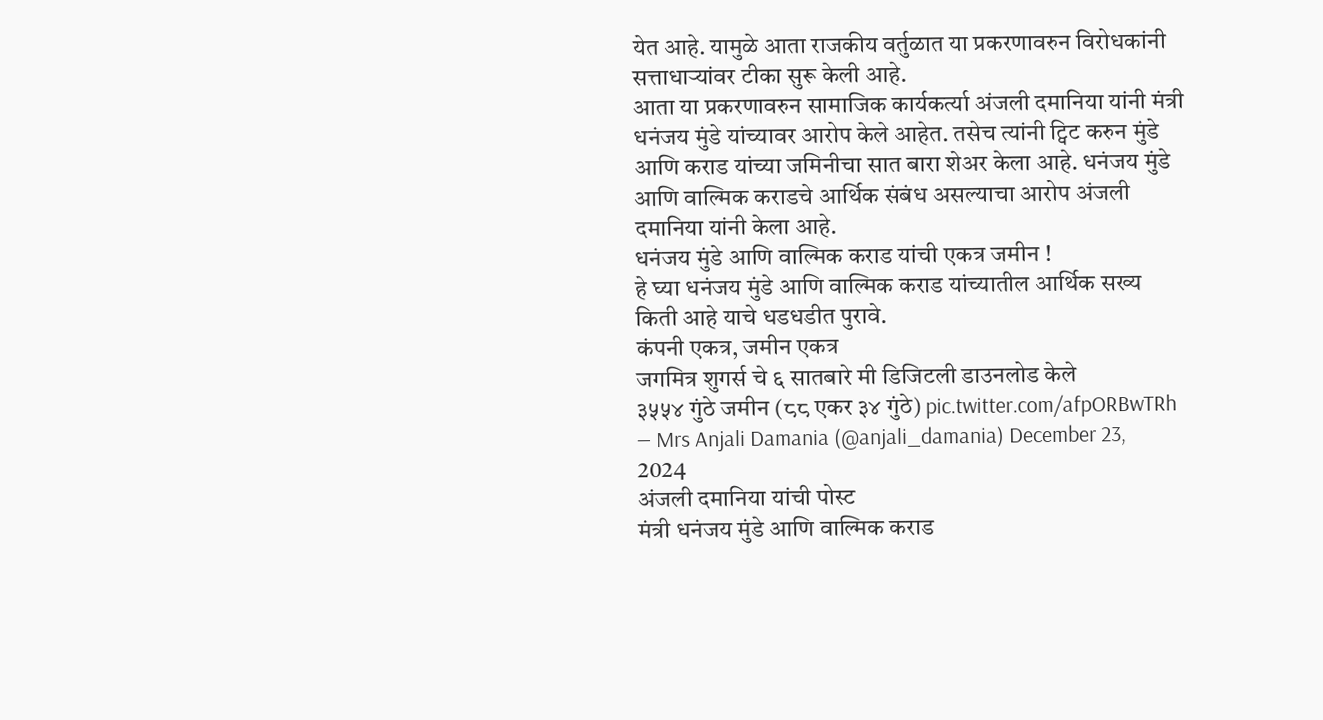येत आहे. यामुळे आता राजकीय वर्तुळात या प्रकरणावरुन विरोधकांनी सत्ताधाऱ्यांवर टीका सुरू केली आहे.
आता या प्रकरणावरुन सामाजिक कार्यकर्त्या अंजली दमानिया यांनी मंत्री धनंजय मुंडे यांच्यावर आरोप केले आहेत. तसेच त्यांनी ट्विट करुन मुंडे आणि कराड यांच्या जमिनीचा सात बारा शेअर केला आहे. धनंजय मुंडे आणि वाल्मिक कराडचे आर्थिक संबंध असल्याचा आरोप अंजली दमानिया यांनी केला आहे.
धनंजय मुंडे आणि वाल्मिक कराड यांची एकत्र जमीन !
हे घ्या धनंजय मुंडे आणि वाल्मिक कराड यांच्यातील आर्थिक सख्य किती आहे याचे धडधडीत पुरावे.
कंपनी एकत्र, जमीन एकत्र
जगमित्र शुगर्स चे ६ सातबारे मी डिजिटली डाउनलोड केले
३५५४ गुंठे जमीन (८८ एकर ३४ गुंठे) pic.twitter.com/afpORBwTRh
— Mrs Anjali Damania (@anjali_damania) December 23, 2024
अंजली दमानिया यांची पोस्ट
मंत्री धनंजय मुंडे आणि वाल्मिक कराड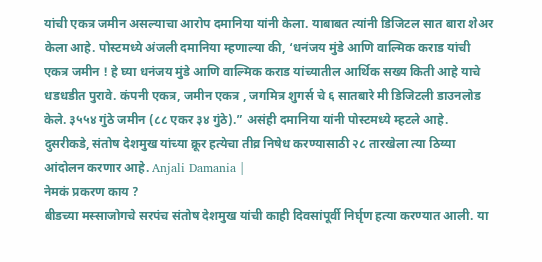यांची एकत्र जमीन असल्याचा आरोप दमानिया यांनी केला. याबाबत त्यांनी डिजिटल सात बारा शेअर केला आहे. पोस्टमध्ये अंजली दमानिया म्हणाल्या की, ‘धनंजय मुंडे आणि वाल्मिक कराड यांची एकत्र जमीन ! हे घ्या धनंजय मुंडे आणि वाल्मिक कराड यांच्यातील आर्थिक सख्य किती आहे याचे धडधडीत पुरावे. कंपनी एकत्र, जमीन एकत्र , जगमित्र शुगर्स चे ६ सातबारे मी डिजिटली डाउनलोड केले. ३५५४ गुंठे जमीन (८८ एकर ३४ गुंठे).” असंही दमानिया यांनी पोस्टमध्ये म्हटले आहे. दुसरीकडे, संतोष देशमुख यांच्या क्रूर हत्येचा तीव्र निषेध करण्यासाठी २८ तारखेला त्या ठिय्या आंदोलन करणार आहे. Anjali Damania |
नेमकं प्रकरण काय ?
बीडच्या मस्साजोगचे सरपंच संतोष देशमुख यांची काही दिवसांपूर्वी निर्घृण हत्या करण्यात आली. या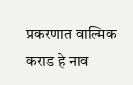प्रकरणात वाल्मिक कराड हे नाव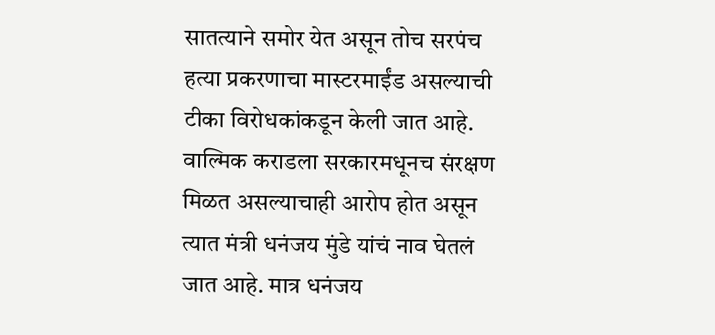सातत्याने समोर येत असून तोच सरपंच हत्या प्रकरणाचा मास्टरमाईंड असल्याची टीका विरोधकांकडून केली जात आहे. वाल्मिक कराडला सरकारमधूनच संरक्षण मिळत असल्याचाही आरोप होत असून त्यात मंत्री धनंजय मुंडे यांचं नाव घेतलं जात आहे. मात्र धनंजय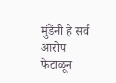मुंडेंनी हे सर्व आरोप फेटाळून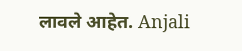लावले आहेत. Anjali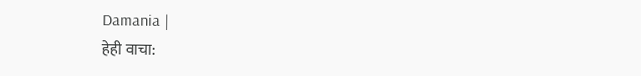Damania |
हेही वाचा: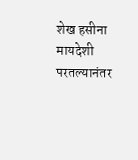शेख हसीना मायदेशी परतल्यानंतर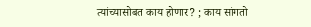त्यांच्यासोबत काय होणार? ; काय सांगतो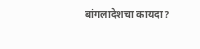बांगलादेशचा कायदा?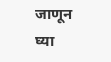जाणून घ्या